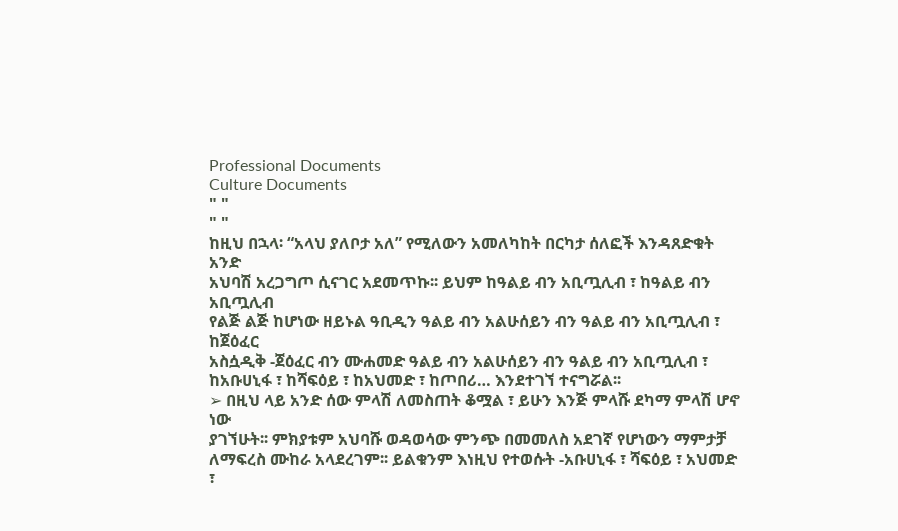Professional Documents
Culture Documents
" "
" "
ከዚህ በኋላ፡ “አላህ ያለቦታ አለ” የሚለውን አመለካከት በርካታ ሰለፎች እንዳጸድቁት አንድ
አህባሽ አረጋግጦ ሲናገር አደመጥኩ፡፡ ይህም ከዓልይ ብን አቢጧሊብ ፣ ከዓልይ ብን አቢጧሊብ
የልጅ ልጅ ከሆነው ዘይኑል ዓቢዲን ዓልይ ብን አልሁሰይን ብን ዓልይ ብን አቢጧሊብ ፣ ከጀዕፈር
አስሷዲቅ -ጀዕፈር ብን ሙሐመድ ዓልይ ብን አልሁሰይን ብን ዓልይ ብን አቢጧሊብ ፣
ከአቡሀኒፋ ፣ ከሻፍዕይ ፣ ከአህመድ ፣ ከጦበሪ… እንደተገኘ ተናግሯል፡፡
➢ በዚህ ላይ አንድ ሰው ምላሽ ለመስጠት ቆሟል ፣ ይሁን እንጅ ምላሹ ደካማ ምላሽ ሆኖ ነው
ያገኘሁት፡፡ ምክያቱም አህባሹ ወዳወሳው ምንጭ በመመለስ አደገኛ የሆነውን ማምታቻ
ለማፍረስ ሙከራ አላደረገም፡፡ ይልቁንም እነዚህ የተወሱት -አቡሀኒፋ ፣ ሻፍዕይ ፣ አህመድ
፣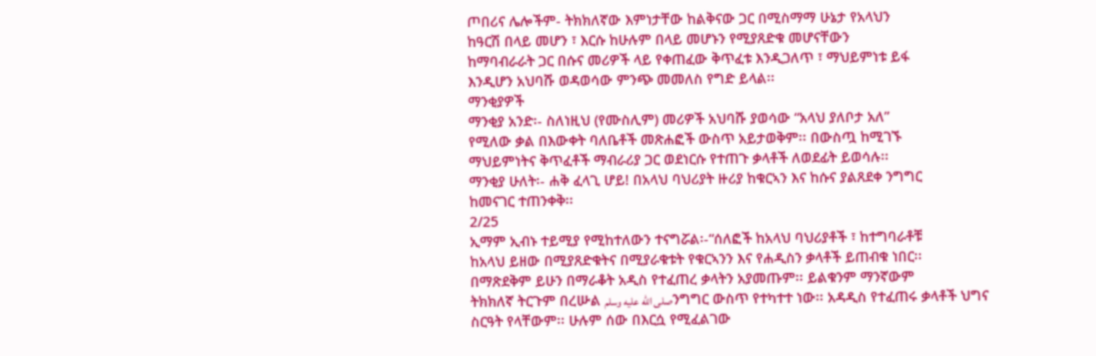ጦበሪና ሌሎችም- ትክክለኛው እምነታቸው ከልቅናው ጋር በሚስማማ ሁኔታ የአላህን
ከዓርሽ በላይ መሆን ፣ እርሱ ከሁሉም በላይ መሆኑን የሚያጸድቁ መሆናቸውን
ከማባብራራት ጋር በሱና መሪዎች ላይ የቀጠፈው ቅጥፈቱ እንዲጋለጥ ፣ ማህይምነቱ ይፋ
እንዲሆን አህባሹ ወዳወሳው ምንጭ መመለስ የግድ ይላል፡፡
ማንቂያዎች
ማንቂያ አንድ፡- ስለነዚህ (የሙስሊም) መሪዎች አህባሹ ያወሳው “አላህ ያለቦታ አለ”
የሚለው ቃል በእውቀት ባለቤቶች መጽሐፎች ውስጥ አይታወቅም፡፡ በውስጧ ከሚገኙ
ማህይምነትና ቅጥፈቶች ማብራሪያ ጋር ወደነርሱ የተጠጉ ቃላቶች ለወደፊት ይወሳሉ፡፡
ማንቂያ ሁለት፡- ሐቅ ፈላጊ ሆይ! በአላህ ባህሪያት ዙሪያ ከቁርኣን እና ከሱና ያልጸደቀ ንግግር
ከመናገር ተጠንቀቅ፡፡
2/25
ኢማም ኢብኑ ተይሚያ የሚከተለውን ተናግሯል፡-“ሰለፎች ከአላህ ባህሪያቶች ፣ ከተግባራቶቹ
ከአላህ ይዘው በሚያጸድቁትና በሚያራቁቱት የቁርኣንን እና የሐዲስን ቃላቶች ይጠብቁ ነበር፡፡
በማጽደቅም ይሁን በማራቆት አዲስ የተፈጠረ ቃላትን አያመጡም፡፡ ይልቁንም ማንኛውም
ትክክለኛ ትርጉም በረሡል صلى الله عليه وسلمንግግር ውስጥ የተካተተ ነው፡፡ አዳዲስ የተፈጠሩ ቃላቶች ህግና
ስርዓት የላቸውም፡፡ ሁሉም ሰው በእርሷ የሚፈልገው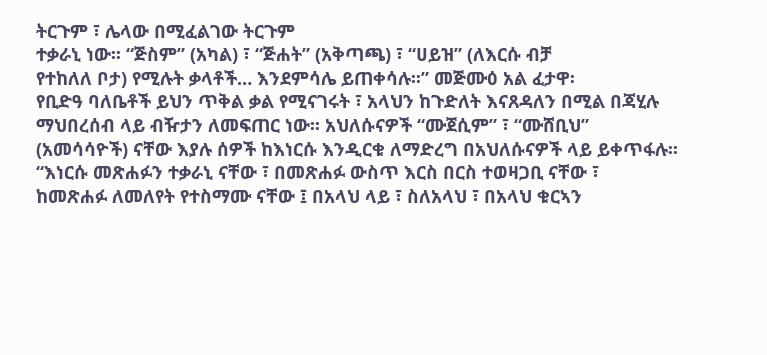ትርጉም ፣ ሌላው በሚፈልገው ትርጉም
ተቃራኒ ነው፡፡ “ጅስም” (አካል) ፣ “ጅሐት” (አቅጣጫ) ፣ “ሀይዝ” (ለእርሱ ብቻ
የተከለለ ቦታ) የሚሉት ቃላቶች… እንደምሳሌ ይጠቀሳሉ፡፡” መጅሙዕ አል ፈታዋ፡
የቢድዓ ባለቤቶች ይህን ጥቅል ቃል የሚናገሩት ፣ አላህን ከጉድለት እናጸዳለን በሚል በጃሂሉ
ማህበረሰብ ላይ ብዥታን ለመፍጠር ነው፡፡ አህለሱናዎች “ሙጀሲም” ፣ “ሙሸቢህ”
(አመሳሳዮች) ናቸው እያሉ ሰዎች ከእነርሱ እንዲርቁ ለማድረግ በአህለሱናዎች ላይ ይቀጥፋሉ፡፡
“እነርሱ መጽሐፉን ተቃራኒ ናቸው ፣ በመጽሐፉ ውስጥ እርስ በርስ ተወዛጋቢ ናቸው ፣
ከመጽሐፉ ለመለየት የተስማሙ ናቸው ፤ በአላህ ላይ ፣ ስለአላህ ፣ በአላህ ቁርኣን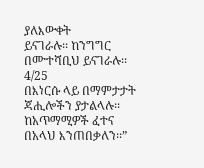ያለእውቀት
ይናገራሉ፡፡ ከንግግር በሙተሻቢህ ይናገራሉ፡፡
4/25
በእነርሱ ላይ በማምታታት ጃሒሎችን ያታልላሉ፡፡ ከአጥማሚዎች ፈተና በአላህ እንጠበቃለን፡፡”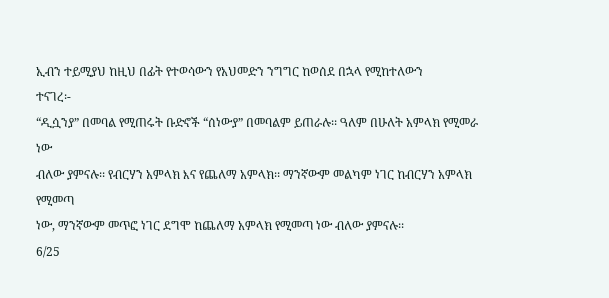ኢብን ተይሚያህ ከዚህ በፊት የተወሳውን የአህመድን ንግግር ከወሰደ በኋላ የሚከተለውን
ተናገረ፡-
“ዲሷንያ” በመባል የሚጠሩት ቡድኖች “ሰነውያ” በመባልም ይጠራሉ፡፡ ዓለም በሁለት አምላክ የሚመራ ነው
ብለው ያምናሉ፡፡ የብርሃን አምላክ እና የጨለማ አምላክ፡፡ ማንኛውም መልካም ነገር ከብርሃን አምላክ የሚመጣ
ነው, ማንኛውም መጥፎ ነገር ደግሞ ከጨለማ አምላክ የሚመጣ ነው ብለው ያምናሉ፡፡
6/25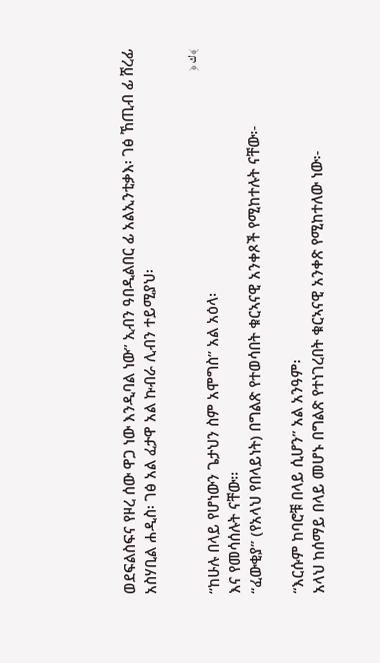ወደፍልስፍና የዞረ ሰው ዋጋ ነው እንዲባል ነው” ኢብን ዓበዲልበር ፊ አልኢንቲቃእ፡ ገፅ ኸጢብ ፊ ሸረፊ
አስሃቢል ሐዲስ፡ ገፅ አል ፈታዋ አል ኩብራ ሊብን ተይሚያህ፡

﴾ك ﴿
“ከሁሉ በላይ የሆነውን ጌታህን ስም አሞግስ” አል አዕላ፡
እና የመሳሰሉት ናቸው፡፡
“ፈውቂያ” (የአላህ የበላይነት) በግልጽ የተወሳበት ቁርኣናዊ አንቀጾች የሚከተሉት ናቸው፡-

“እርሱም ከባሮቹ በላይ ሲሆን” አል አንዓም፡
አላህ ከሰማይ በላይ መሆኑ በግልጽ የተነገረበት ቁርኣናዊ አንቀጽ የሚከተለው ነው፡-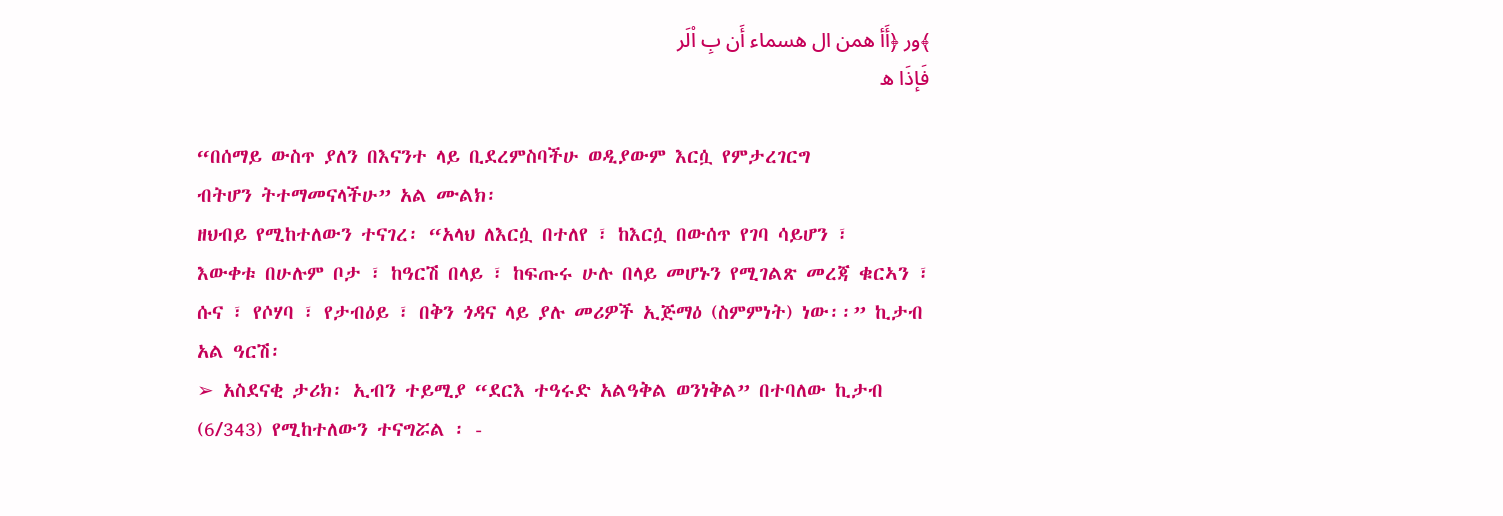﴾ور ﴿أَأ همن ال هسماء أَن بِ اْلَر
فَإذَا ه

“በሰማይ ውስጥ ያለን በእናንተ ላይ ቢደረምስባችሁ ወዲያውም እርሷ የምታረገርግ
ብትሆን ትተማመናላችሁ” አል ሙልክ፡
ዘህብይ የሚከተለውን ተናገረ፡ “አላህ ለእርሷ በተለየ ፣ ከእርሷ በውሰጥ የገባ ሳይሆን ፣
እውቀቱ በሁሉም ቦታ ፣ ከዓርሽ በላይ ፣ ከፍጡሩ ሁሉ በላይ መሆኑን የሚገልጽ መረጃ ቁርኣን ፣
ሱና ፣ የሶሃባ ፣ የታብዕይ ፣ በቅን ጎዳና ላይ ያሉ መሪዎች ኢጅማዕ (ስምምነት) ነው፡፡” ኪታብ
አል ዓርሽ፡
➢ አስደናቂ ታሪክ፡ ኢብን ተይሚያ “ደርእ ተዓሩድ አልዓቅል ወንነቅል” በተባለው ኪታብ
(6/343) የሚከተለውን ተናግሯል ፡ -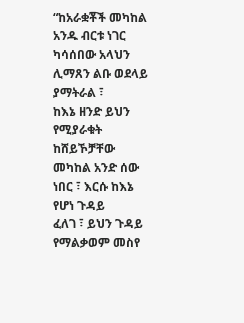“ከአራቋቾች መካከል አንዱ ብርቱ ነገር ካሳሰበው አላህን ሊማጸን ልቡ ወደላይ ያማትራል ፣
ከእኔ ዘንድ ይህን የሚያራቁት ከሸይኾቻቸው መካከል አንድ ሰው ነበር ፣ እርሱ ከእኔ የሆነ ጉዳይ
ፈለገ ፣ ይህን ጉዳይ የማልቃወም መስየ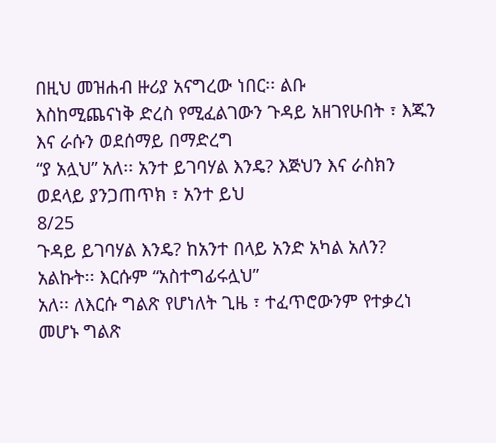በዚህ መዝሐብ ዙሪያ አናግረው ነበር፡፡ ልቡ
እስከሚጨናነቅ ድረስ የሚፈልገውን ጉዳይ አዘገየሁበት ፣ እጁን እና ራሱን ወደሰማይ በማድረግ
“ያ አሏህ” አለ፡፡ አንተ ይገባሃል እንዴ? እጅህን እና ራስክን ወደላይ ያንጋጠጥክ ፣ አንተ ይህ
8/25
ጉዳይ ይገባሃል እንዴ? ከአንተ በላይ አንድ አካል አለን? አልኩት፡፡ እርሱም “አስተግፊሩሏህ”
አለ፡፡ ለእርሱ ግልጽ የሆነለት ጊዜ ፣ ተፈጥሮውንም የተቃረነ መሆኑ ግልጽ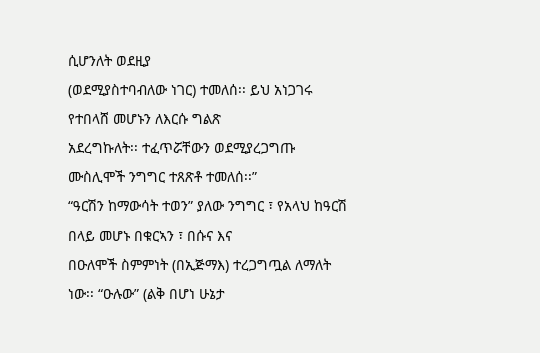ሲሆንለት ወደዚያ
(ወደሚያስተባብለው ነገር) ተመለሰ፡፡ ይህ አነጋገሩ የተበላሸ መሆኑን ለእርሱ ግልጽ
አደረግኩለት፡፡ ተፈጥሯቸውን ወደሚያረጋግጡ ሙስሊሞች ንግግር ተጸጽቶ ተመለሰ፡፡”
“ዓርሽን ከማውሳት ተወን” ያለው ንግግር ፣ የአላህ ከዓርሽ በላይ መሆኑ በቁርኣን ፣ በሱና እና
በዑለሞች ስምምነት (በኢጅማእ) ተረጋግጧል ለማለት ነው፡፡ “ዑሉው” (ልቅ በሆነ ሁኔታ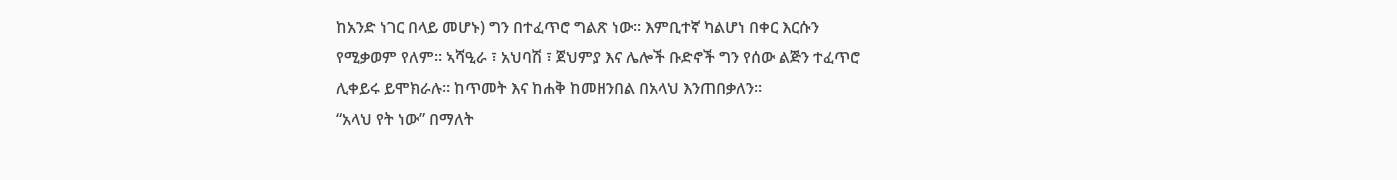ከአንድ ነገር በላይ መሆኑ) ግን በተፈጥሮ ግልጽ ነው፡፡ እምቢተኛ ካልሆነ በቀር እርሱን
የሚቃወም የለም፡፡ ኣሻዒራ ፣ አህባሽ ፣ ጀህምያ እና ሌሎች ቡድኖች ግን የሰው ልጅን ተፈጥሮ
ሊቀይሩ ይሞክራሉ፡፡ ከጥመት እና ከሐቅ ከመዘንበል በአላህ እንጠበቃለን፡፡
“አላህ የት ነው” በማለት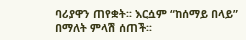ባሪያዋን ጠየቋት፡፡ እርሷም “ከሰማይ በላይ” በማለት ምላሽ ሰጠች፡፡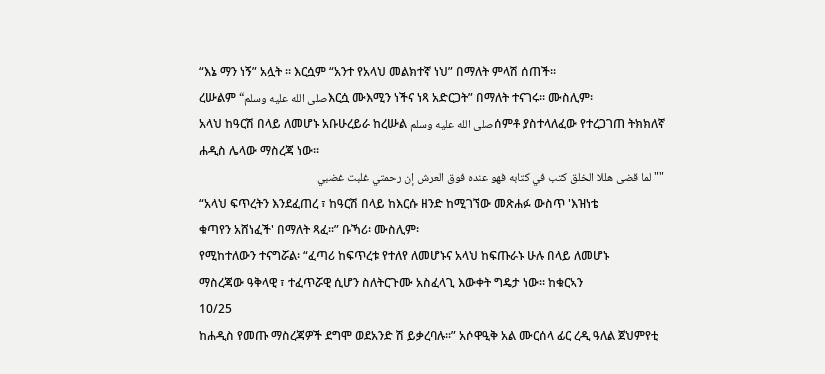“እኔ ማን ነኝ” አሏት ፡፡ እርሷም “አንተ የአላህ መልክተኛ ነህ” በማለት ምላሽ ሰጠች፡፡
ረሡልም “صلى الله عليه وسلمእርሷ ሙእሚን ነችና ነጻ አድርጋት” በማለት ተናገሩ፡፡ ሙስሊም፡
አላህ ከዓርሽ በላይ ለመሆኑ አቡሁረይራ ከረሡል صلى الله عليه وسلمሰምቶ ያስተላለፈው የተረጋገጠ ትክክለኛ
ሐዲስ ሌላው ማስረጃ ነው፡፡
""لما قضى هللا الخلق كتب في كتابه فهو عنده فوق العرش إن رحمتي غلبت غضبي
“አላህ ፍጥረትን እንደፈጠረ ፣ ከዓርሽ በላይ ከእርሱ ዘንድ ከሚገኘው መጽሐፉ ውስጥ 'እዝነቴ
ቁጣየን አሸነፈች' በማለት ጻፈ፡፡” ቡኻሪ፡ ሙስሊም፡
የሚከተለውን ተናግሯል፡ “ፈጣሪ ከፍጥረቱ የተለየ ለመሆኑና አላህ ከፍጡራኑ ሁሉ በላይ ለመሆኑ
ማስረጃው ዓቅላዊ ፣ ተፈጥሯዊ ሲሆን ስለትርጉሙ አስፈላጊ እውቀት ግዴታ ነው፡፡ ከቁርኣን
10/25
ከሐዲስ የመጡ ማስረጃዎች ደግሞ ወደአንድ ሽ ይቃረባሉ፡፡” አሶዋዒቅ አል ሙርሰላ ፊር ረዲ ዓለል ጀህምየቲ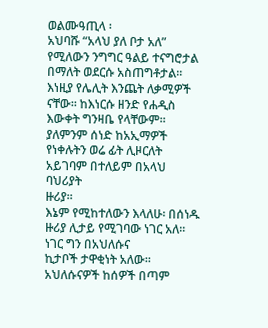ወልሙዓጢላ ፡
አህባሹ “አላህ ያለ ቦታ አለ” የሚለውን ንግግር ዓልይ ተናግሮታል በማለት ወደርሱ አስጠግቶታል፡፡
እነዚያ የሌሊት እንጨት ለቃሚዎች ናቸው፡፡ ከእነርሱ ዘንድ የሐዲስ እውቀት ግንዛቤ የላቸውም፡፡
ያለምንም ሰነድ ከአኢማዎች የነቀሉትን ወሬ ፊት ሊዞርለት አይገባም በተለይም በአላህ ባህሪያት
ዙሪያ፡፡
እኔም የሚከተለውን እላለሁ፡ በሰነዱ ዙሪያ ሊታይ የሚገባው ነገር አለ፡፡ ነገር ግን በአህለሱና
ኪታቦች ታዋቂነት አለው፡፡ አህለሱናዎች ከሰዎች በጣም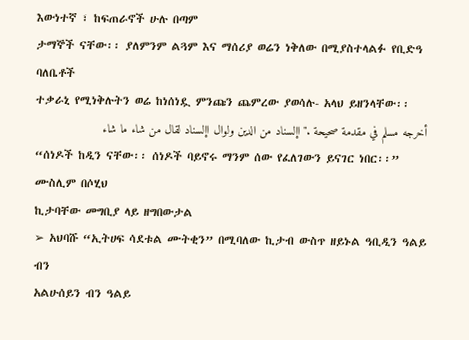እውነተኛ ፣ ከፍጠራኖች ሁሉ በጣም
ታማኞች ናቸው፡፡ ያለምንም ልጓም እና ማሰሪያ ወሬን ነቅለው በሚያስተላልፉ የቢድዓ ባለቤቶች
ተቃራኒ የሚነቅሉትን ወሬ ከነሰነዷ ምንጩን ጨምረው ያወሳሉ- አላህ ይዘንላቸው፡፡
أخرجه مسلم في مقدمة صحيحة ."اإلسناد من الدين ولوال اإلسناد لقال من شاء ما شاء
“ሰነዶች ከዲን ናቸው፡፡ ሰነዶች ባይኖሩ ማንም ሰው የፈለገውን ይናገር ነበር፡፡” ሙስሊም በሶሂህ
ኪታባቸው መግቢያ ላይ ዘግበውታል
➢ አህባሹ “ኢትሀፍ ሳደቱል ሙትቂን” በሚባለው ኪታብ ውስጥ ዘይኑል ዓቢዲን ዓልይ ብን
አልሁሰይን ብን ዓልይ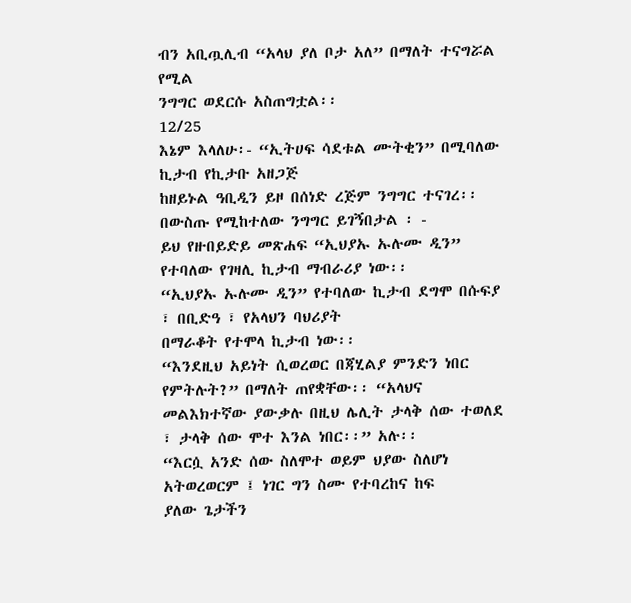ብን አቢጧሊብ “አላህ ያለ ቦታ አለ” በማለት ተናግሯል የሚል
ንግግር ወደርሱ አስጠግቷል፡፡
12/25
እኔም እላለሁ፡- “ኢትሀፍ ሳደቱል ሙትቂን” በሚባለው ኪታብ የኪታቡ አዘጋጅ
ከዘይኑል ዓቢዲን ይዞ በሰነድ ረጅም ንግግር ተናገረ፡፡ በውስጡ የሚከተለው ንግግር ይገኝበታል ፡ -
ይህ የዙበይድይ መጽሐፍ “ኢህያኡ ኡሉሙ ዲን” የተባለው የገዛሊ ኪታብ ማብራሪያ ነው፡፡
“ኢህያኡ ኡሉሙ ዲን” የተባለው ኪታብ ደግሞ በሱፍያ ፣ በቢድዓ ፣ የአላህን ባህሪያት
በማራቆት የተሞላ ኪታብ ነው፡፡
“እንደዚህ አይነት ሲወረወር በጃሂልያ ምንድን ነበር የምትሉት?” በማለት ጠየቋቸው፡፡ “አላህና
መልእክተኛው ያውቃሉ በዚህ ሌሊት ታላቅ ሰው ተወለደ ፣ ታላቅ ሰው ሞተ እንል ነበር፡፡” አሉ፡፡
“እርሷ አንድ ሰው ስለሞተ ወይም ህያው ስለሆነ አትወረወርም ፤ ነገር ግን ስሙ የተባረከና ከፍ
ያለው ጌታችን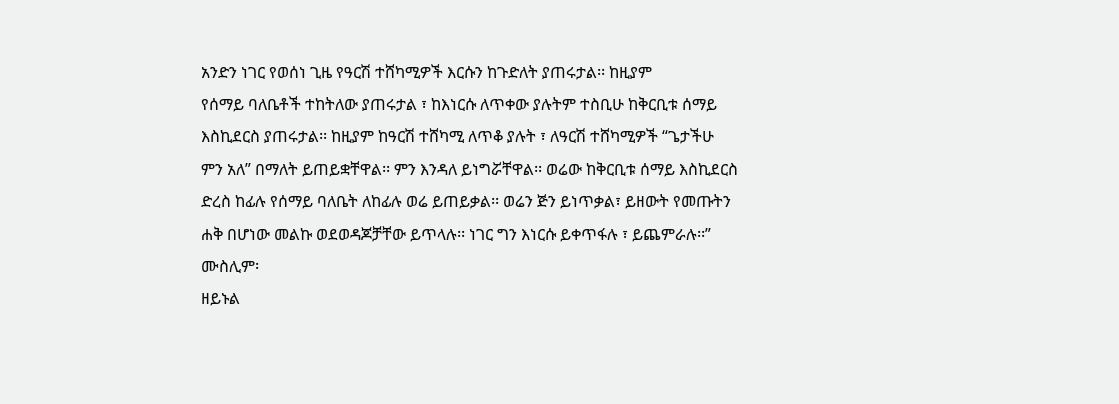አንድን ነገር የወሰነ ጊዜ የዓርሽ ተሸካሚዎች እርሱን ከጉድለት ያጠሩታል፡፡ ከዚያም
የሰማይ ባለቤቶች ተከትለው ያጠሩታል ፣ ከእነርሱ ለጥቀው ያሉትም ተስቢሁ ከቅርቢቱ ሰማይ
እስኪደርስ ያጠሩታል፡፡ ከዚያም ከዓርሽ ተሸካሚ ለጥቆ ያሉት ፣ ለዓርሽ ተሸካሚዎች “ጌታችሁ
ምን አለ” በማለት ይጠይቋቸዋል፡፡ ምን እንዳለ ይነግሯቸዋል፡፡ ወሬው ከቅርቢቱ ሰማይ እስኪደርስ
ድረስ ከፊሉ የሰማይ ባለቤት ለከፊሉ ወሬ ይጠይቃል፡፡ ወሬን ጅን ይነጥቃል፣ ይዘውት የመጡትን
ሐቅ በሆነው መልኩ ወደወዳጆቻቸው ይጥላሉ፡፡ ነገር ግን እነርሱ ይቀጥፋሉ ፣ ይጨምራሉ፡፡”
ሙስሊም፡
ዘይኑል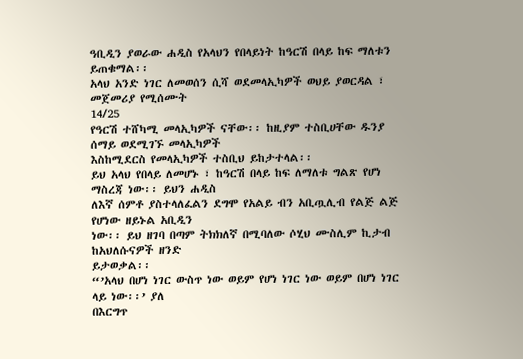ዓቢዲን ያወራው ሐዲስ የአላህን የበላይነት ከዓርሽ በላይ ከፍ ማለቱን ይጠቁማል፡፡
አላህ አንድ ነገር ለመወሰን ሲሻ ወደመላኢካዎች ወህይ ያወርዳል ፣ መጀመሪያ የሚሰሙት
14/25
የዓርሽ ተሸካሚ መላኢካዎች ናቸው፡፡ ከዚያም ተስቢሀቸው ዱንያ ሰማይ ወደሚገኙ መላኢካዎች
እስከሚደርስ የመላኢካዎች ተስቢህ ይከታተላል፡፡
ይህ አላህ የበላይ ለመሆኑ ፣ ከዓርሽ በላይ ከፍ ለማለቱ ግልጽ የሆነ ማስረጃ ነው፡፡ ይህን ሐዲስ
ለእኛ ሰምቶ ያስተላለፈልን ደግሞ የአልይ ብን አቢጧሊብ የልጅ ልጅ የሆነው ዘይኑል አቢዲን
ነው፡፡ ይህ ዘገባ በጣም ትክክለኛ በሚባለው ሶሂህ ሙስሊም ኪታብ ከአህለሱናዎች ዘንድ
ይታወቃል፡፡
“’አላህ በሆነ ነገር ውስጥ ነው ወይም የሆነ ነገር ነው ወይም በሆነ ነገር ላይ ነው፡፡’ ያለ
በእርግጥ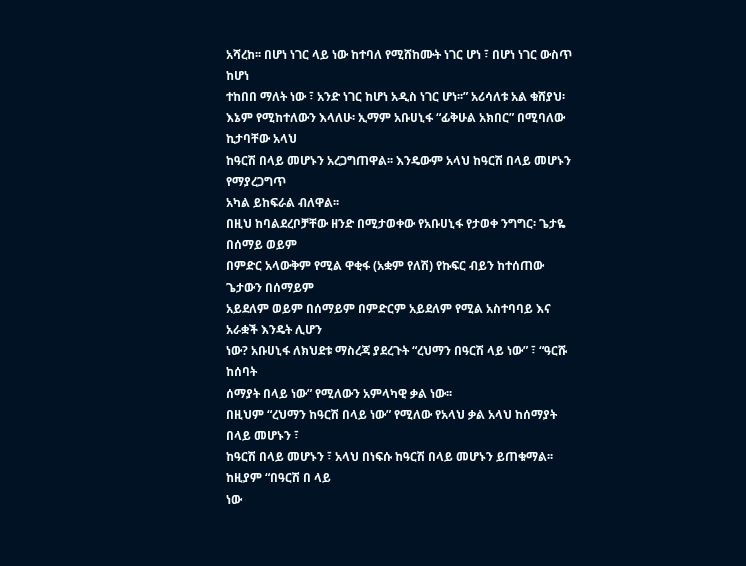አሻረከ፡፡ በሆነ ነገር ላይ ነው ከተባለ የሚሸከሙት ነገር ሆነ ፣ በሆነ ነገር ውስጥ ከሆነ
ተከበበ ማለት ነው ፣ አንድ ነገር ከሆነ አዲስ ነገር ሆነ፡፡” አሪሳለቱ አል ቁሸያህ፡
እኔም የሚከተለውን እላለሁ፡ ኢማም አቡሀኒፋ “ፊቅሁል አክበር” በሚባለው ኪታባቸው አላህ
ከዓርሽ በላይ መሆኑን አረጋግጠዋል፡፡ እንዴውም አላህ ከዓርሽ በላይ መሆኑን የማያረጋግጥ
አካል ይከፍራል ብለዋል፡፡
በዚህ ከባልደረቦቻቸው ዘንድ በሚታወቀው የአቡሀኒፋ የታወቀ ንግግር፡ ጌታዬ በሰማይ ወይም
በምድር አላውቅም የሚል ዋቂፋ (አቋም የለሽ) የኩፍር ብይን ከተሰጠው ጌታውን በሰማይም
አይደለም ወይም በሰማይም በምድርም አይደለም የሚል አስተባባይ እና አራቋች እንዴት ሊሆን
ነው? አቡሀኒፋ ለክህደቱ ማስረጃ ያደረጉት “ረህማን በዓርሽ ላይ ነው” ፣ “ዓርሹ ከሰባት
ሰማያት በላይ ነው” የሚለውን አምላካዊ ቃል ነው፡፡
በዚህም “ረህማን ከዓርሽ በላይ ነው” የሚለው የአላህ ቃል አላህ ከሰማያት በላይ መሆኑን ፣
ከዓርሽ በላይ መሆኑን ፣ አላህ በነፍሱ ከዓርሽ በላይ መሆኑን ይጠቁማል፡፡ ከዚያም “በዓርሽ በ ላይ
ነው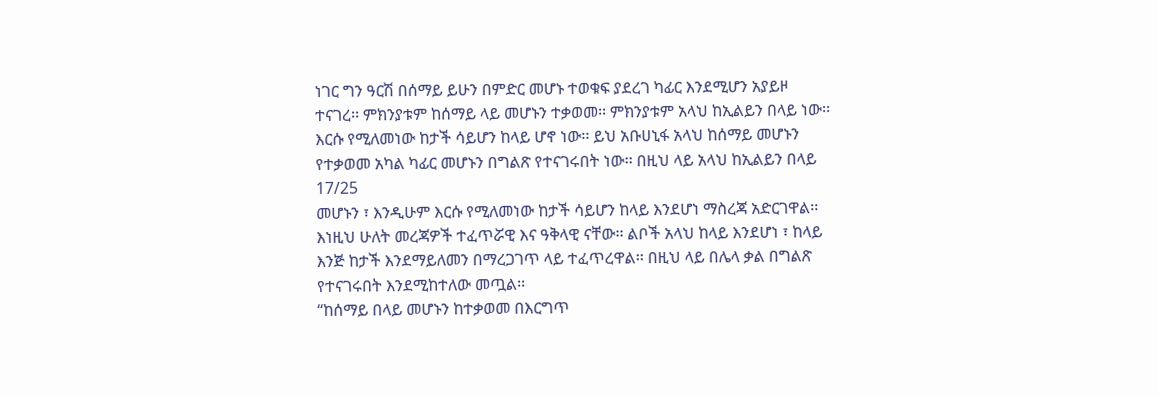ነገር ግን ዓርሽ በሰማይ ይሁን በምድር መሆኑ ተወቁፍ ያደረገ ካፊር እንደሚሆን አያይዞ
ተናገረ፡፡ ምክንያቱም ከሰማይ ላይ መሆኑን ተቃወመ፡፡ ምክንያቱም አላህ ከኢልይን በላይ ነው፡፡
እርሱ የሚለመነው ከታች ሳይሆን ከላይ ሆኖ ነው፡፡ ይህ አቡሀኒፋ አላህ ከሰማይ መሆኑን
የተቃወመ አካል ካፊር መሆኑን በግልጽ የተናገሩበት ነው፡፡ በዚህ ላይ አላህ ከኢልይን በላይ
17/25
መሆኑን ፣ እንዲሁም እርሱ የሚለመነው ከታች ሳይሆን ከላይ እንደሆነ ማስረጃ አድርገዋል፡፡
እነዚህ ሁለት መረጃዎች ተፈጥሯዊ እና ዓቅላዊ ናቸው፡፡ ልቦች አላህ ከላይ እንደሆነ ፣ ከላይ
እንጅ ከታች እንደማይለመን በማረጋገጥ ላይ ተፈጥረዋል፡፡ በዚህ ላይ በሌላ ቃል በግልጽ
የተናገሩበት እንደሚከተለው መጧል፡፡
“ከሰማይ በላይ መሆኑን ከተቃወመ በእርግጥ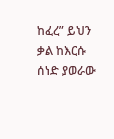ከፈረ” ይህን ቃል ከእርሱ ሰነድ ያወራው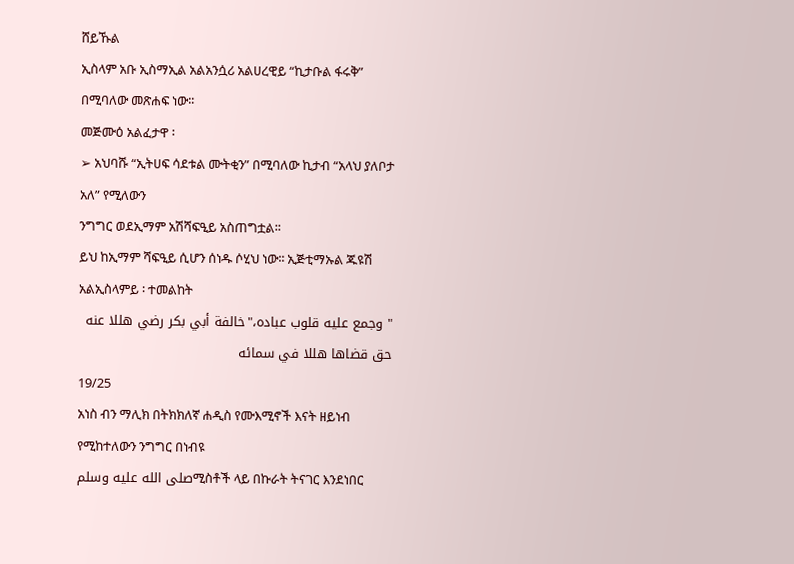ሸይኹል
ኢስላም አቡ ኢስማኢል አልአንሷሪ አልሀረዊይ “ኪታቡል ፋሩቅ” በሚባለው መጽሐፍ ነው፡፡
መጅሙዕ አልፈታዋ ፡
➢ አህባሹ “ኢትሀፍ ሳደቱል ሙትቂን” በሚባለው ኪታብ “አላህ ያለቦታ አለ” የሚለውን
ንግግር ወደኢማም አሽሻፍዒይ አስጠግቷል፡፡
ይህ ከኢማም ሻፍዒይ ሲሆን ሰነዱ ሶሂህ ነው፡፡ ኢጅቲማኡል ጁዩሽ አልኢስላምይ ፡ ተመልከት
" وجمع عليه قلوب عباده،"خالفة أبي بكر رضي هللا عنه حق قضاها هللا في سمائه
19/25
አነስ ብን ማሊክ በትክክለኛ ሐዲስ የሙእሚኖች እናት ዘይነብ የሚከተለውን ንግግር በነብዩ
صلى الله عليه وسلمሚስቶች ላይ በኩራት ትናገር እንደነበር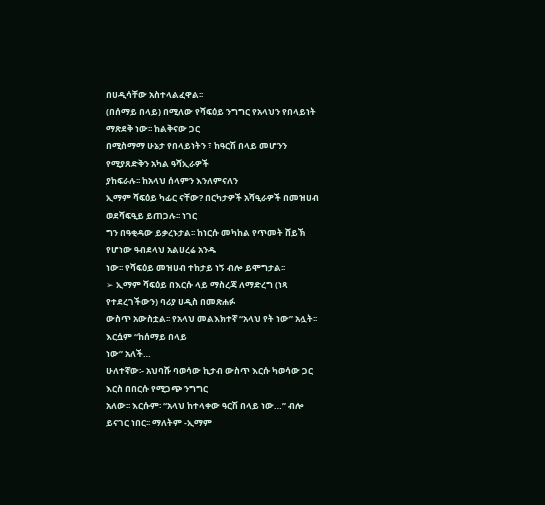በሀዲሳቸው አስተላልፈዋል፡፡
(በሰማይ በላይ) በሚለው የሻፍዕይ ንግግር የአላህን የበላይነት ማጽደቅ ነው፡፡ ከልቅናው ጋር
በሚስማማ ሁኔታ የበላይነትን ፣ ከዓርሽ በላይ መሆንን የሚያጸድቅን አካል ዓሻኢራዎች
ያከፍራሉ፡፡ ከአላህ ሰላምን እንለምናለን
ኢማም ሻፍዕይ ካፊር ናቸው? በርካታዎች አሻዒራዎች በመዝሀብ ወደሻፍዒይ ይጠጋሉ፡፡ ነገር
ግን በዓቂዳው ይቃረኑታል፡፡ ከነርሱ መካከል የጥመት ሸይኽ የሆነው ዓብደላህ አልሀረሬ አንዱ
ነው፡፡ የሻፍዕይ መዝሀብ ተከታይ ነኝ ብሎ ይሞግታል፡፡
➢ ኢማም ሻፍዕይ በእርሱ ላይ ማስረጃ ለማድረግ (ነጻ የተደረገችውን) ባሪያ ሀዲስ በመጽሐፉ
ውስጥ አውስቷል፡፡ የአላህ መልእክተኛ “አላህ የት ነው” አሏት፡፡ እርሷም “ከሰማይ በላይ
ነው” አለች…
ሁለተኛው፡- አህባሹ ባወሳው ኪታብ ውስጥ እርሱ ካወሳው ጋር እርስ በበርሱ የሚጋጭ ንግግር
አለው፡፡ እርሱም፡ “አላህ ከተላቀው ዓርሽ በላይ ነው…” ብሎ ይናገር ነበር፡፡ ማለትም -ኢማም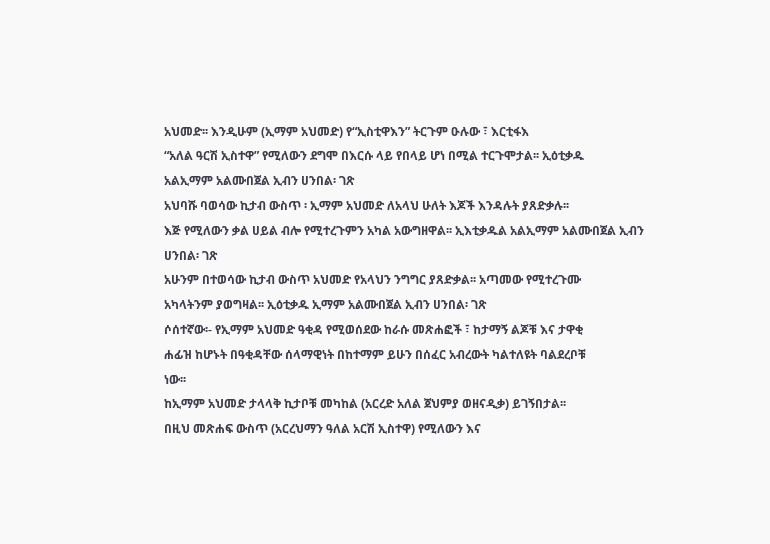አህመድ፡፡ እንዲሁም (ኢማም አህመድ) የ“ኢስቲዋእን” ትርጉም ዑሉው ፣ እርቲፋእ
“አለል ዓርሽ ኢስተዋ” የሚለውን ደግሞ በእርሱ ላይ የበላይ ሆነ በሚል ተርጉሞታል፡፡ ኢዕቲቃዱ
አልኢማም አልሙበጀል ኢብን ሀንበል፡ ገጽ
አህባሹ ባወሳው ኪታብ ውስጥ ፡ ኢማም አህመድ ለአላህ ሁለት እጆች እንዳሉት ያጸድቃሉ፡፡
እጅ የሚለውን ቃል ሀይል ብሎ የሚተረጉምን አካል አውግዘዋል፡፡ ኢእቲቃዱል አልኢማም አልሙበጀል ኢብን
ሀንበል፡ ገጽ
አሁንም በተወሳው ኪታብ ውስጥ አህመድ የአላህን ንግግር ያጸድቃል፡፡ አጣመው የሚተረጉሙ
አካላትንም ያወግዛል፡፡ ኢዕቲቃዱ ኢማም አልሙበጀል ኢብን ሀንበል፡ ገጽ
ሶሰተኛው፡- የኢማም አህመድ ዓቂዳ የሚወሰደው ከራሱ መጽሐፎች ፣ ከታማኝ ልጆቹ እና ታዋቂ
ሐፊዝ ከሆኑት በዓቂዳቸው ሰላማዊነት በከተማም ይሁን በሰፈር አብረውት ካልተለዩት ባልደረቦቹ
ነው፡፡
ከኢማም አህመድ ታላላቅ ኪታቦቹ መካከል (አርረድ አለል ጀህምያ ወዘናዲቃ) ይገኝበታል፡፡
በዚህ መጽሐፍ ውስጥ (አርረህማን ዓለል አርሽ ኢስተዋ) የሚለውን እና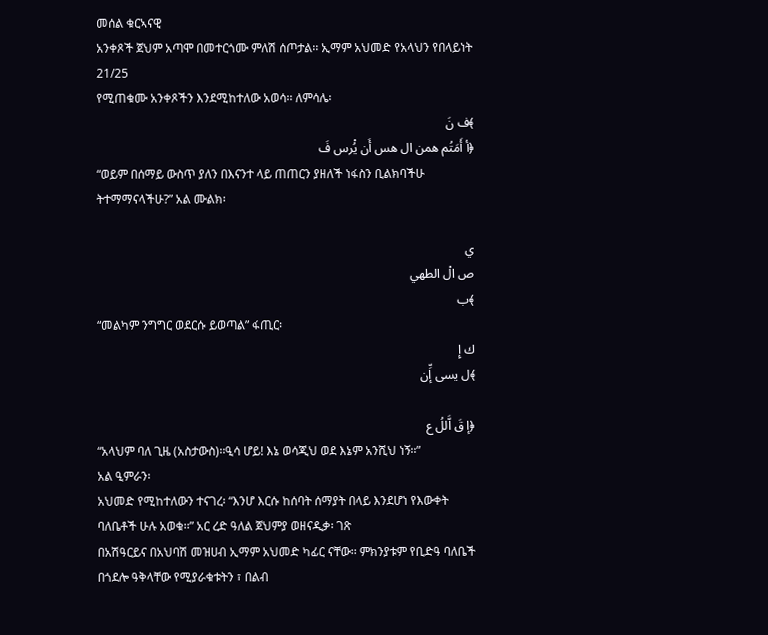መሰል ቁርኣናዊ
አንቀጾች ጀህም አጣሞ በመተርጎሙ ምለሽ ሰጦታል፡፡ ኢማም አህመድ የአላህን የበላይነት
21/25
የሚጠቁሙ አንቀጾችን እንደሚከተለው አወሳ፡፡ ለምሳሌ፡
﴾ف نَ
﴿أ أَمَتُم همن ال هس أَن يُْرس فَ
“ወይም በሰማይ ውስጥ ያለን በእናንተ ላይ ጠጠርን ያዘለች ነፋስን ቢልክባችሁ
ትተማማናላችሁ?” አል ሙልክ፡

ي
ص الْ الطهي
﴾ب
“መልካም ንግግር ወደርሱ ይወጣል” ፋጢር፡
ك إِ
﴾ل يسى إِّن

﴿إ قَ اَّللُ ع
“አላህም ባለ ጊዜ (አስታውስ)፡፡ዒሳ ሆይ! እኔ ወሳጂህ ወደ እኔም አንሺህ ነኝ፡፡”
አል ዒምራን፡
አህመድ የሚከተለውን ተናገረ፡ “እንሆ እርሱ ከሰባት ሰማያት በላይ እንደሆነ የእውቀት
ባለቤቶች ሁሉ አወቁ፡፡” አር ረድ ዓለል ጀህምያ ወዘናዲቃ፡ ገጽ
በአሽዓርይና በአህባሽ መዝሀብ ኢማም አህመድ ካፊር ናቸው፡፡ ምክንያቱም የቢድዓ ባለቤች
በጎደሎ ዓቅላቸው የሚያራቁቱትን ፣ በልብ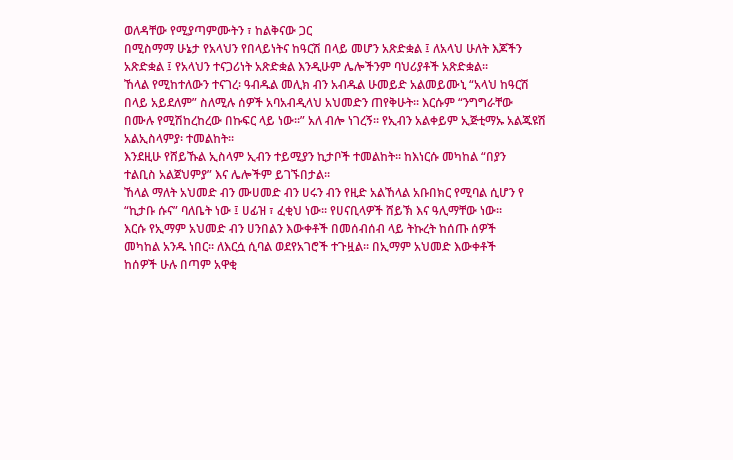ወለዳቸው የሚያጣምሙትን ፣ ከልቅናው ጋር
በሚስማማ ሁኔታ የአላህን የበላይነትና ከዓርሽ በላይ መሆን አጽድቋል ፤ ለአላህ ሁለት እጆችን
አጽድቋል ፤ የአላህን ተናጋሪነት አጽድቋል እንዲሁም ሌሎችንም ባህሪያቶች አጽድቋል፡፡
ኸላል የሚከተለውን ተናገረ፡ ዓብዱል መሊክ ብን አብዱል ሁመይድ አልመይሙኒ “አላህ ከዓርሽ
በላይ አይደለም” ስለሚሉ ሰዎች አባአብዲላህ አህመድን ጠየቅሁት፡፡ እርሱም “ንግግራቸው
በሙሉ የሚሽከረከረው በኩፍር ላይ ነው፡፡” አለ ብሎ ነገረኝ፡፡ የኢብን አልቀይም ኢጅቲማኡ አልጁዩሽ
አልኢስላምያ፡ ተመልከት፡፡
እንደዚሁ የሸይኹል ኢስላም ኢብን ተይሚያን ኪታቦች ተመልከት፡፡ ከእነርሱ መካከል “በያን
ተልቢስ አልጀህምያ” እና ሌሎችም ይገኙበታል፡፡
ኸላል ማለት አህመድ ብን ሙሀመድ ብን ሀሩን ብን የዚድ አልኸላል አቡበክር የሚባል ሲሆን የ
“ኪታቡ ሱና” ባለቤት ነው ፤ ሀፊዝ ፣ ፈቂህ ነው፡፡ የሀናቢላዎች ሸይኽ እና ዓሊማቸው ነው፡፡
እርሱ የኢማም አህመድ ብን ሀንበልን እውቀቶች በመሰብሰብ ላይ ትኩረት ከሰጡ ሰዎች
መካከል አንዱ ነበር፡፡ ለእርሷ ሲባል ወደየአገሮች ተጉዟል፡፡ በኢማም አህመድ እውቀቶች
ከሰዎች ሁሉ በጣም አዋቂ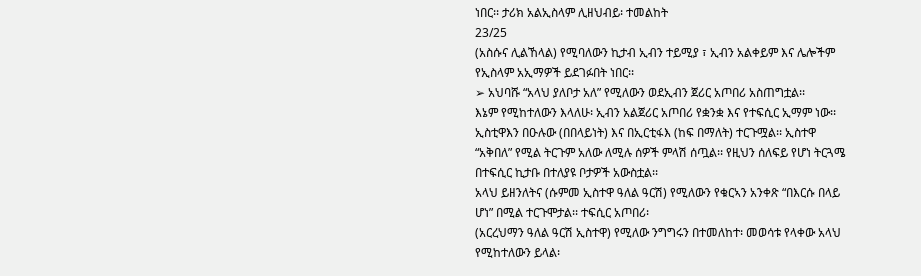ነበር፡፡ ታሪክ አልኢስላም ሊዘህብይ፡ ተመልከት
23/25
(አስሱና ሊልኸላል) የሚባለውን ኪታብ ኢብን ተይሚያ ፣ ኢብን አልቀይም እና ሌሎችም
የኢስላም አኢማዎች ይደገፉበት ነበር፡፡
➢ አህባሹ “አላህ ያለቦታ አለ” የሚለውን ወደኢብን ጀሪር አጦበሪ አስጠግቷል፡፡
እኔም የሚከተለውን እላለሁ፡ ኢብን አልጀሪር አጦበሪ የቋንቋ እና የተፍሲር ኢማም ነው፡፡
ኢስቲዋእን በዑሉው (በበላይነት) እና በኢርቲፋእ (ከፍ በማለት) ተርጉሟል፡፡ ኢስተዋ
“አቅበለ” የሚል ትርጉም አለው ለሚሉ ሰዎች ምላሽ ሰጧል፡፡ የዚህን ሰለፍይ የሆነ ትርጓሜ
በተፍሲር ኪታቡ በተለያዩ ቦታዎች አውስቷል፡፡
አላህ ይዘንለትና (ሱምመ ኢስተዋ ዓለል ዓርሽ) የሚለውን የቁርኣን አንቀጽ “በእርሱ በላይ
ሆነ” በሚል ተርጉሞታል፡፡ ተፍሲር አጦበሪ፡
(አርረህማን ዓለል ዓርሽ ኢስተዋ) የሚለው ንግግሩን በተመለከተ፡ መወሳቱ የላቀው አላህ
የሚከተለውን ይላል፡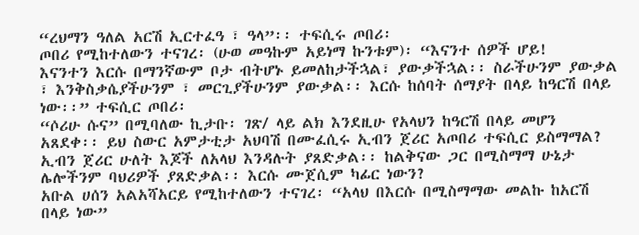“ረህማን ዓለል አርሽ ኢርተፈዓ ፣ ዓላ”፡፡ ተፍሲሩ ጦበሪ፡
ጦበሪ የሚከተለውን ተናገረ፡ (ሁወ መዓኩም አይነማ ኩንቱም)፡ “እናንተ ሰዎች ሆይ!
እናንተን እርሱ በማንኛውም ቦታ ብትሆኑ ይመለከታችኋል፣ ያውቃችኋል፡፡ ስራችሁንም ያውቃል
፣ እንቅስቃሴያችሁንም ፣ መርጊያችሁንም ያውቃል፡፡ እርሱ ከሰባት ሰማያት በላይ ከዓርሽ በላይ
ነው፡፡” ተፍሲር ጦበሪ፡
“ሶሪሁ ሱና” በሚባለው ኪታቡ፡ ገጽ/ ላይ ልክ እንደዚሁ የአላህን ከዓርሽ በላይ መሆን
አጸደቀ፡፡ ይህ ስውር አምታቲታ አህባሽ በሙፈሲሩ ኢብን ጀሪር አጦበሪ ተፍሲር ይስማማል?
ኢብን ጀሪር ሁለት እጆች ለአላህ እንዳሉት ያጸድቃል፡፡ ከልቅናው ጋር በሚስማማ ሁኔታ
ሌሎችንም ባህሪዎች ያጸድቃል፡፡ እርሱ ሙጀሲም ካፊር ነውን?
አቡል ሀሰን አልአሻአርይ የሚከተለውን ተናገረ፡ “አላህ በእርሱ በሚስማማው መልኩ ከአርሽ
በላይ ነው”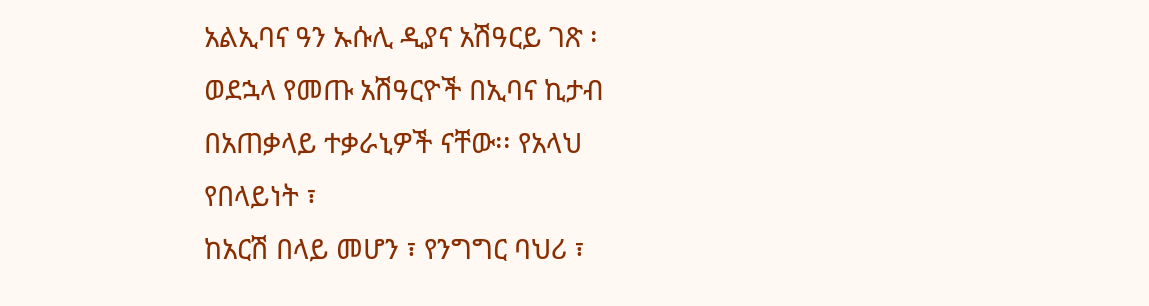አልኢባና ዓን ኡሱሊ ዲያና አሽዓርይ ገጽ ፡
ወደኋላ የመጡ አሽዓርዮች በኢባና ኪታብ በአጠቃላይ ተቃራኒዎች ናቸው፡፡ የአላህ የበላይነት ፣
ከአርሽ በላይ መሆን ፣ የንግግር ባህሪ ፣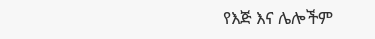የእጅ እና ሌሎችም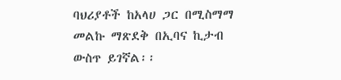ባህሪያቶች ከአላሀ ጋር በሚስማማ
መልኩ ማጽደቅ በኢባና ኪታብ ውስጥ ይገኛል፡፡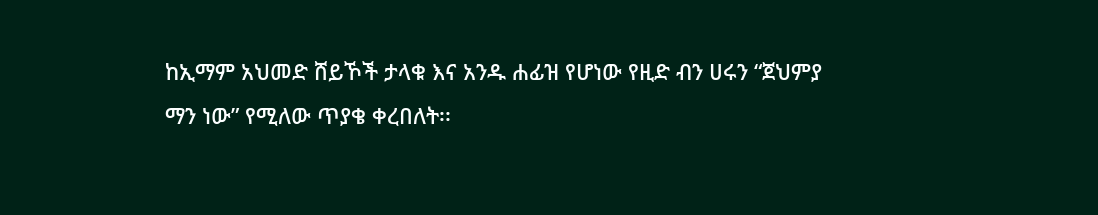ከኢማም አህመድ ሸይኾች ታላቁ እና አንዱ ሐፊዝ የሆነው የዚድ ብን ሀሩን “ጀህምያ
ማን ነው” የሚለው ጥያቄ ቀረበለት፡፡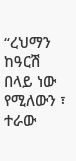“ረህማን ከዓርሽ በላይ ነው የሚለውን ፣ ተራው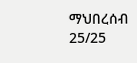ማህበረሰብ
25/25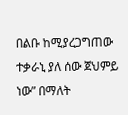በልቡ ከሚያረጋግጠው ተቃራኒ ያለ ሰው ጀህምይ ነው” በማለት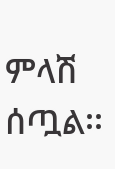ምላሽ ሰጧል፡፡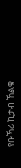የቡኻሪ ኪታብ ኸልቁ